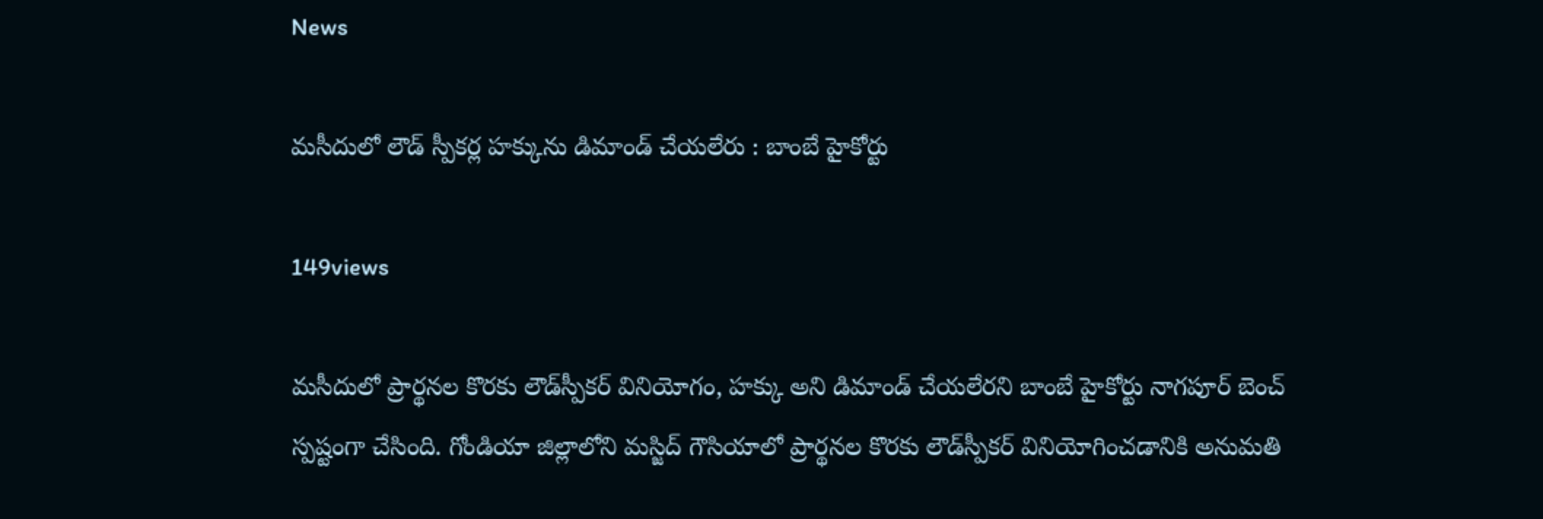News

మసీదులో లౌడ్ స్పీకర్ల హక్కును డిమాండ్ చేయలేరు : బాంబే హైకోర్టు

149views

మసీదులో ప్రార్థనల కొరకు లౌడ్‌స్పీకర్ వినియోగం, హక్కు అని డిమాండ్ చేయలేరని బాంబే హైకోర్టు నాగపూర్ బెంచ్ స్పష్టంగా చేసింది. గోండియా జిల్లాలోని మస్జిద్ గౌసియాలో ప్రార్థనల కొరకు లౌడ్‌స్పీకర్ వినియోగించడానికి అనుమతి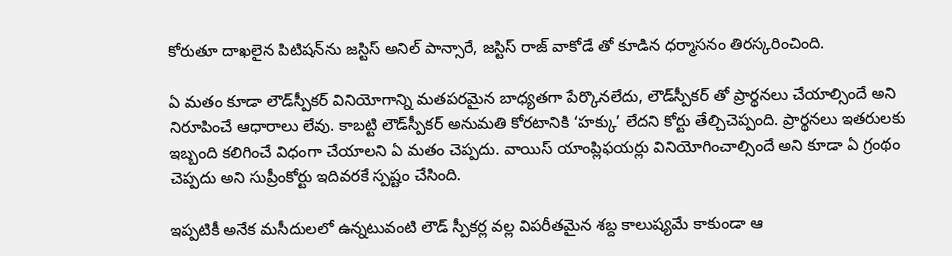కోరుతూ దాఖలైన పిటిషన్‌ను జస్టిస్ అనిల్ పాన్సారే, జస్టిస్ రాజ్ వాకోడే తో కూడిన ధర్మాసనం తిరస్కరించింది.

ఏ మతం కూడా లౌడ్‌స్పీకర్ వినియోగాన్ని మతపరమైన బాధ్యతగా పేర్కొనలేదు, లౌడ్‌స్పీకర్ తో ప్రార్థనలు చేయాల్సిందే అని నిరూపించే ఆధారాలు లేవు. కాబట్టి లౌడ్‌స్పీకర్ అనుమతి కోరటానికి ‘హక్కు’ లేదని కోర్టు తేల్చిచెప్పంది. ప్రార్థనలు ఇతరులకు ఇబ్బంది కలిగించే విధంగా చేయాలని ఏ మతం చెప్పదు. వాయిస్ యాంప్లిఫయర్లు వినియోగించాల్సిందే అని కూడా ఏ గ్రంథం చెప్పదు అని సుప్రీంకోర్టు ఇదివరకే స్పష్టం చేసింది.

ఇప్పటికీ అనేక మసీదులలో ఉన్నటువంటి లౌడ్ స్పీకర్ల వల్ల విపరీతమైన శబ్ద కాలుష్యమే కాకుండా ఆ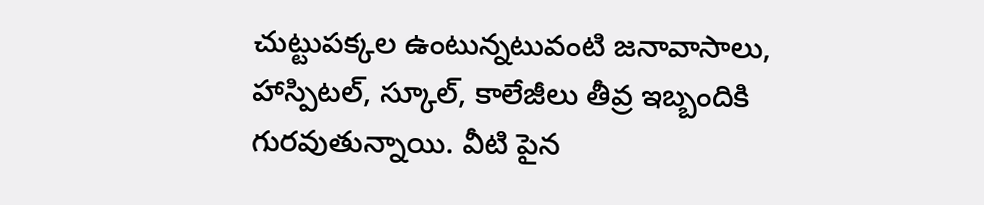చుట్టుపక్కల ఉంటున్నటువంటి జనావాసాలు, హాస్పిటల్, స్కూల్, కాలేజీలు తీవ్ర ఇబ్బందికి గురవుతున్నాయి. వీటి పైన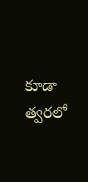కూడా త్వరలో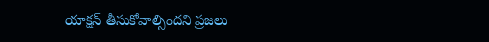యాక్షన్ తీసుకోవాల్సిందని ప్రజలు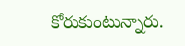కోరుకుంటున్నారు.